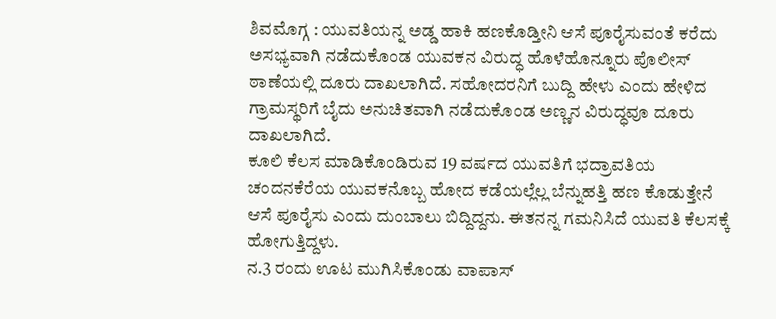ಶಿವಮೊಗ್ಗ : ಯುವತಿಯನ್ನ ಅಡ್ಡ ಹಾಕಿ ಹಣಕೊಡ್ತೀನಿ ಆಸೆ ಪೂರೈಸುವಂತೆ ಕರೆದು ಅಸಭ್ಯವಾಗಿ ನಡೆದುಕೊಂಡ ಯುವಕನ ವಿರುದ್ಧ ಹೊಳೆಹೊನ್ನೂರು ಪೊಲೀಸ್ ಠಾಣೆಯಲ್ಲಿ ದೂರು ದಾಖಲಾಗಿದೆ. ಸಹೋದರನಿಗೆ ಬುದ್ದಿ ಹೇಳು ಎಂದು ಹೇಳಿದ ಗ್ರಾಮಸ್ಥರಿಗೆ ಬೈದು ಅನುಚಿತವಾಗಿ ನಡೆದುಕೊಂಡ ಅಣ್ಣನ ವಿರುದ್ಧವೂ ದೂರು ದಾಖಲಾಗಿದೆ.
ಕೂಲಿ ಕೆಲಸ ಮಾಡಿಕೊಂಡಿರುವ 19 ವರ್ಷದ ಯುವತಿಗೆ ಭದ್ರಾವತಿಯ ಚಂದನಕೆರೆಯ ಯುವಕನೊಬ್ಬ ಹೋದ ಕಡೆಯಲ್ಲೆಲ್ಲ ಬೆನ್ನುಹತ್ತಿ ಹಣ ಕೊಡುತ್ತೇನೆ ಆಸೆ ಪೂರೈಸು ಎಂದು ದುಂಬಾಲು ಬಿದ್ದಿದ್ದನು. ಈತನನ್ನ ಗಮನಿಸಿದೆ ಯುವತಿ ಕೆಲಸಕ್ಕೆ ಹೋಗುತ್ತಿದ್ದಳು.
ನ.3 ರಂದು ಊಟ ಮುಗಿಸಿಕೊಂಡು ವಾಪಾಸ್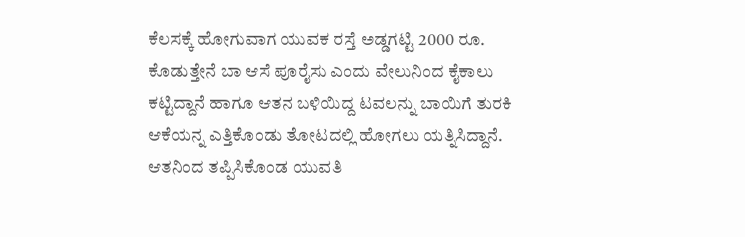ಕೆಲಸಕ್ಕೆ ಹೋಗುವಾಗ ಯುವಕ ರಸ್ತೆ ಅಡ್ಡಗಟ್ಟಿ 2000 ರೂ. ಕೊಡುತ್ತೇನೆ ಬಾ ಆಸೆ ಪೂರೈಸು ಎಂದು ವೇಲುನಿಂದ ಕೈಕಾಲು ಕಟ್ಟಿದ್ದಾನೆ ಹಾಗೂ ಆತನ ಬಳಿಯಿದ್ದ ಟವಲನ್ನು ಬಾಯಿಗೆ ತುರಕಿ ಆಕೆಯನ್ನ ಎತ್ತಿಕೊಂಡು ತೋಟದಲ್ಲಿ ಹೋಗಲು ಯತ್ನಿಸಿದ್ದಾನೆ.
ಆತನಿಂದ ತಪ್ಪಿಸಿಕೊಂಡ ಯುವತಿ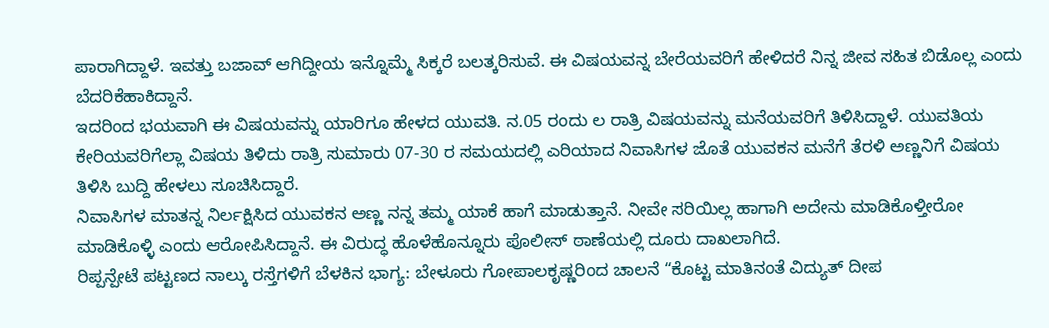ಪಾರಾಗಿದ್ದಾಳೆ. ಇವತ್ತು ಬಜಾವ್ ಆಗಿದ್ದೀಯ ಇನ್ನೊಮ್ಮೆ ಸಿಕ್ಕರೆ ಬಲತ್ಕರಿಸುವೆ. ಈ ವಿಷಯವನ್ನ ಬೇರೆಯವರಿಗೆ ಹೇಳಿದರೆ ನಿನ್ನ ಜೀವ ಸಹಿತ ಬಿಡೊಲ್ಲ ಎಂದು ಬೆದರಿಕೆಹಾಕಿದ್ದಾನೆ.
ಇದರಿಂದ ಭಯವಾಗಿ ಈ ವಿಷಯವನ್ನು ಯಾರಿಗೂ ಹೇಳದ ಯುವತಿ. ನ.05 ರಂದು ಲ ರಾತ್ರಿ ವಿಷಯವನ್ನು ಮನೆಯವರಿಗೆ ತಿಳಿಸಿದ್ದಾಳೆ. ಯುವತಿಯ ಕೇರಿಯವರಿಗೆಲ್ಲಾ ವಿಷಯ ತಿಳಿದು ರಾತ್ರಿ ಸುಮಾರು 07-30 ರ ಸಮಯದಲ್ಲಿ ಎರಿಯಾದ ನಿವಾಸಿಗಳ ಜೊತೆ ಯುವಕನ ಮನೆಗೆ ತೆರಳಿ ಅಣ್ಣನಿಗೆ ವಿಷಯ ತಿಳಿಸಿ ಬುದ್ದಿ ಹೇಳಲು ಸೂಚಿಸಿದ್ದಾರೆ.
ನಿವಾಸಿಗಳ ಮಾತನ್ನ ನಿರ್ಲಕ್ಷಿಸಿದ ಯುವಕನ ಅಣ್ಣ ನನ್ನ ತಮ್ಮ ಯಾಕೆ ಹಾಗೆ ಮಾಡುತ್ತಾನೆ. ನೀವೇ ಸರಿಯಿಲ್ಲ ಹಾಗಾಗಿ ಅದೇನು ಮಾಡಿಕೊಳ್ತೀರೋ ಮಾಡಿಕೊಳ್ಳಿ ಎಂದು ಆರೋಪಿಸಿದ್ದಾನೆ. ಈ ವಿರುದ್ಧ ಹೊಳೆಹೊನ್ನೂರು ಪೊಲೀಸ್ ಠಾಣೆಯಲ್ಲಿ ದೂರು ದಾಖಲಾಗಿದೆ.
ರಿಪ್ಪನ್ಪೇಟೆ ಪಟ್ಟಣದ ನಾಲ್ಕು ರಸ್ತೆಗಳಿಗೆ ಬೆಳಕಿನ ಭಾಗ್ಯ: ಬೇಳೂರು ಗೋಪಾಲಕೃಷ್ಣರಿಂದ ಚಾಲನೆ “ಕೊಟ್ಟ ಮಾತಿನಂತೆ ವಿದ್ಯುತ್ ದೀಪ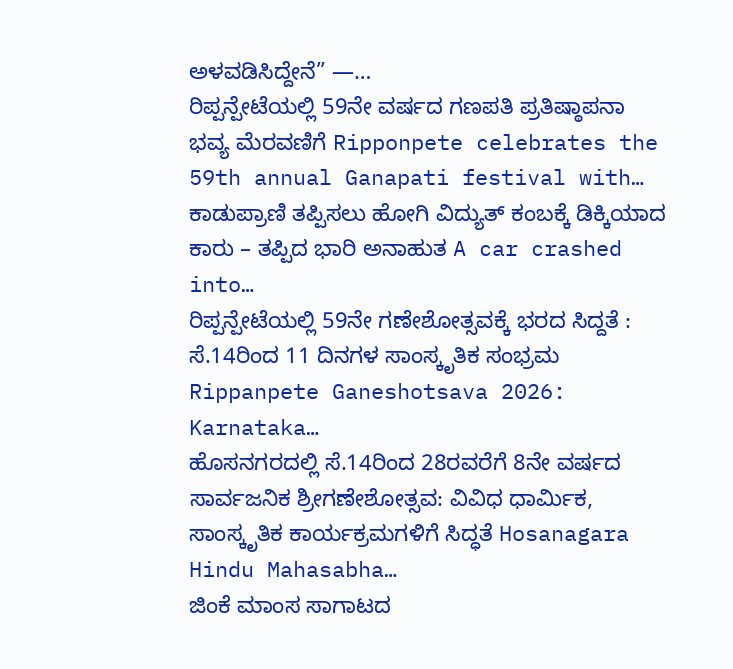ಅಳವಡಿಸಿದ್ದೇನೆ” —…
ರಿಪ್ಪನ್ಪೇಟೆಯಲ್ಲಿ 59ನೇ ವರ್ಷದ ಗಣಪತಿ ಪ್ರತಿಷ್ಠಾಪನಾ ಭವ್ಯ ಮೆರವಣಿಗೆ Ripponpete celebrates the 59th annual Ganapati festival with…
ಕಾಡುಪ್ರಾಣಿ ತಪ್ಪಿಸಲು ಹೋಗಿ ವಿದ್ಯುತ್ ಕಂಬಕ್ಕೆ ಡಿಕ್ಕಿಯಾದ ಕಾರು – ತಪ್ಪಿದ ಭಾರಿ ಅನಾಹುತ A car crashed into…
ರಿಪ್ಪನ್ಪೇಟೆಯಲ್ಲಿ 59ನೇ ಗಣೇಶೋತ್ಸವಕ್ಕೆ ಭರದ ಸಿದ್ದತೆ : ಸೆ.14ರಿಂದ 11 ದಿನಗಳ ಸಾಂಸ್ಕೃತಿಕ ಸಂಭ್ರಮ Rippanpete Ganeshotsava 2026: Karnataka…
ಹೊಸನಗರದಲ್ಲಿ ಸೆ.14ರಿಂದ 28ರವರೆಗೆ 8ನೇ ವರ್ಷದ ಸಾರ್ವಜನಿಕ ಶ್ರೀಗಣೇಶೋತ್ಸವ: ವಿವಿಧ ಧಾರ್ಮಿಕ, ಸಾಂಸ್ಕೃತಿಕ ಕಾರ್ಯಕ್ರಮಗಳಿಗೆ ಸಿದ್ಧತೆ Hosanagara Hindu Mahasabha…
ಜಿಂಕೆ ಮಾಂಸ ಸಾಗಾಟದ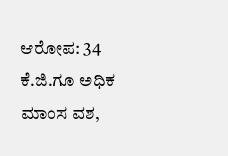ಆರೋಪ: 34 ಕೆ.ಜಿ.ಗೂ ಅಧಿಕ ಮಾಂಸ ವಶ,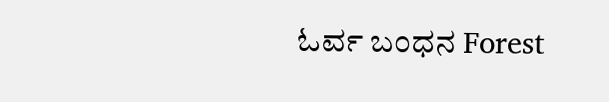ಓರ್ವ ಬಂಧನ Forest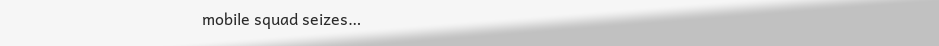mobile squad seizes…